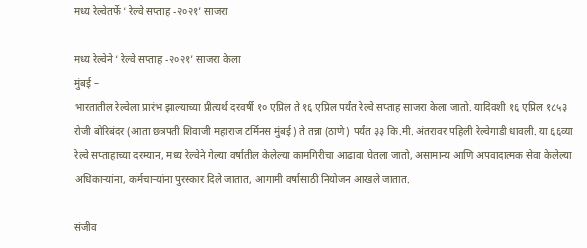मध्य रेल्वेतर्फे ‘ रेल्वे सप्ताह -२०२१’ साजरा

मध्य रेल्वेने ‘ रेल्वे सप्ताह -२०२१’ साजरा केला
मुंबई –
भारतातील रेल्वेला प्रारंभ झाल्याच्या प्रीत्यर्थ दरवर्षी १० एप्रिल ते १६ एप्रिल पर्यंत रेल्वे सप्ताह साजरा केला जातो. यादिवशी १६ एप्रिल १८५३ रोजी बोरिबंदर (आता छत्रपती शिवाजी महाराज टर्मिनस मुंबई) ते तन्ना (ठाणे) पर्यंत ३३ कि.मी. अंतरावर पहिली रेल्वेगाडी धावली. या ६६व्या रेल्वे सप्ताहाच्या दरम्यान, मध्य रेल्वेने गेल्या वर्षातील केलेल्या कामगिरीचा आढावा घेतला जातो, असामान्य आणि अपवादात्मक सेवा केलेल्या अधिकार्‍यांना, कर्मचार्‍यांना पुरस्कार दिले जातात, आगामी वर्षासाठी नियोजन आखले जातात.

संजीव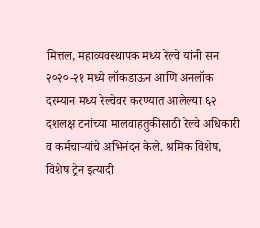मित्तल, महाव्यवस्थापक मध्य रेल्वे यांनी सन २०२०-२१ मध्ये लॉकडाऊन आणि अनलॉक दरम्यान मध्य रेल्वेवर करण्यात आलेल्या ६२ दशलक्ष टनांच्या मालवाहतुकीसाठी रेल्वे अधिकारी व कर्मचार्‍यांचे अभिनंदन केले. श्रमिक विशेष, विशेष ट्रेन इत्यादी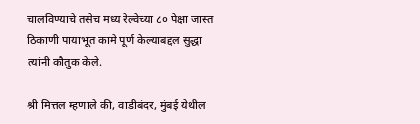चालविण्याचे तसेच मध्य रेल्वेच्या ८० पेक्षा जास्त ठिकाणी पायाभूत कामे पूर्ण केल्याबद्दल सुद्धा त्यांनी कौतुक केले.

श्री मित्तल म्हणाले की, वाडीबंदर, मुंबई येथील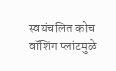स्वयंचलित कोच वॉशिंग प्लांटमुळे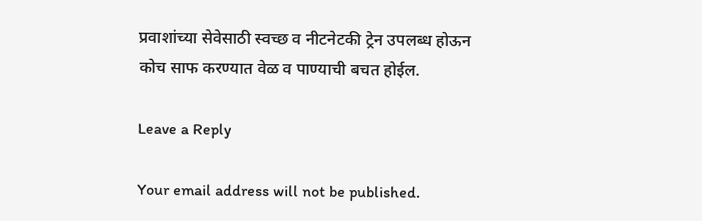प्रवाशांच्या सेवेसाठी स्वच्छ व नीटनेटकी ट्रेन उपलब्ध होऊन कोच साफ करण्यात वेळ व पाण्याची बचत होईल.

Leave a Reply

Your email address will not be published.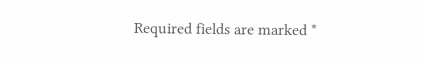Required fields are marked *